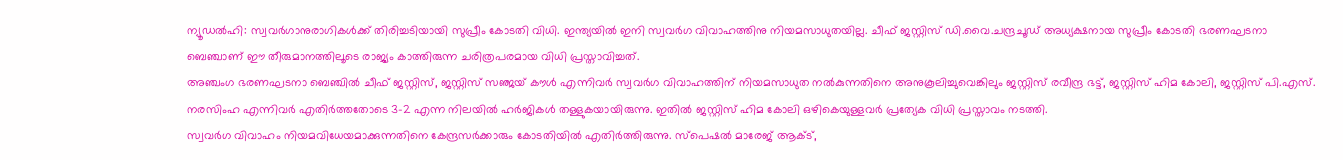ന്യൂഡൽഹി: സ്വവർഗാനുരാഗികൾക്ക് തിരിച്ചടിയായി സുപ്രീം കോടതി വിധി. ഇന്ത്യയിൽ ഇനി സ്വവർഗ വിവാഹത്തിനു നിയമസാധുതയില്ല. ചീഫ് ജസ്റ്റിസ് ഡി.വൈ.ചന്ദ്രചൂഡ് അധ്യക്ഷനായ സുപ്രീം കോടതി ഭരണഘടനാ ബെഞ്ചാണ് ഈ തീരുമാനത്തിലൂടെ രാജ്യം കാത്തിരുന്ന ചരിത്രപരമായ വിധി പ്രസ്താവിച്ചത്.
അഞ്ചംഗ ഭരണഘടനാ ബെഞ്ചിൽ ചീഫ് ജസ്റ്റിസ്, ജസ്റ്റിസ് സഞ്ജയ് കൗൾ എന്നിവർ സ്വവർഗ വിവാഹത്തിന് നിയമസാധുത നൽകുന്നതിനെ അനുകൂലിച്ചുവെങ്കിലും ജസ്റ്റിസ് രവീന്ദ്ര ഭട്ട്, ജസ്റ്റിസ് ഹിമ കോലി, ജസ്റ്റിസ് പി.എസ്. നരസിംഹ എന്നിവർ എതിർത്തതോടെ 3-2 എന്ന നിലയിൽ ഹർജികൾ തള്ളുകയായിരുന്നു. ഇതിൽ ജസ്റ്റിസ് ഹിമ കോലി ഒഴികെയുള്ളവർ പ്രത്യേക വിധി പ്രസ്താവം നടത്തി.
സ്വവർഗ വിവാഹം നിയമവിധേയമാക്കുന്നതിനെ കേന്ദ്രസർക്കാരും കോടതിയിൽ എതിർത്തിരുന്നു. സ്പെഷൽ മാരേജ് ആക്ട്,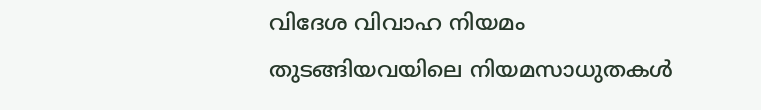വിദേശ വിവാഹ നിയമം തുടങ്ങിയവയിലെ നിയമസാധുതകൾ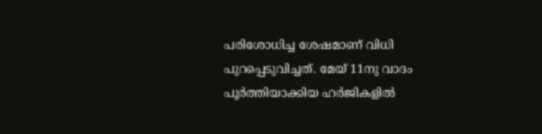പരിശോധിച്ച ശേഷമാണ് വിധി പുറപ്പെടുവിച്ചത്. മേയ് 11നു വാദം പൂർത്തിയാക്കിയ ഹർജികളിൽ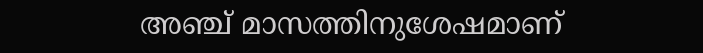അഞ്ച് മാസത്തിനുശേഷമാണ്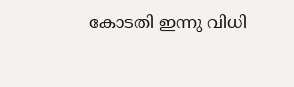കോടതി ഇന്നു വിധി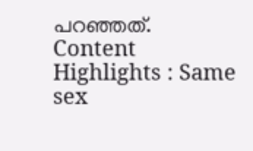പറഞ്ഞത്.
Content Highlights : Same sex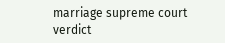marriage supreme court verdict